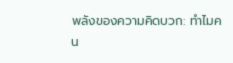พลังของความคิดบวก: ทำไมคน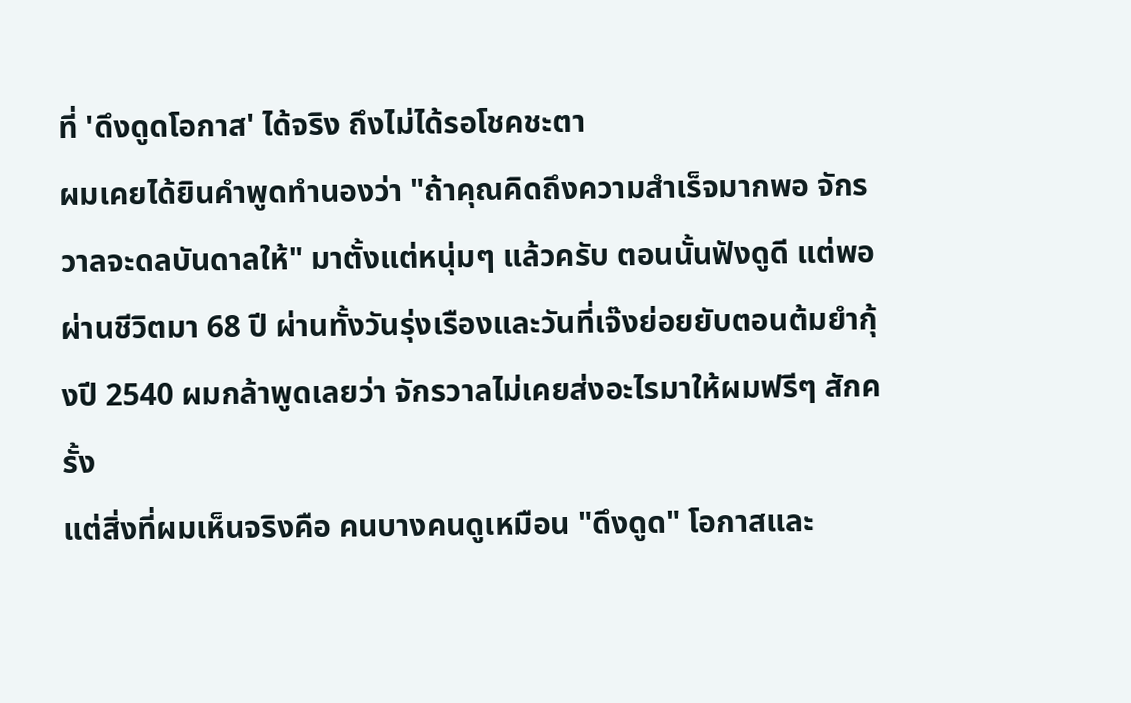ที่ 'ดึงดูดโอกาส' ได้จริง ถึงไม่ได้รอโชคชะตา
ผมเคยได้ยินคำพูดทำนองว่า "ถ้าคุณคิดถึงความสำเร็จมากพอ จักรวาลจะดลบันดาลให้" มาตั้งแต่หนุ่มๆ แล้วครับ ตอนนั้นฟังดูดี แต่พอผ่านชีวิตมา 68 ปี ผ่านทั้งวันรุ่งเรืองและวันที่เจ๊งย่อยยับตอนต้มยำกุ้งปี 2540 ผมกล้าพูดเลยว่า จักรวาลไม่เคยส่งอะไรมาให้ผมฟรีๆ สักครั้ง
แต่สิ่งที่ผมเห็นจริงคือ คนบางคนดูเหมือน "ดึงดูด" โอกาสและ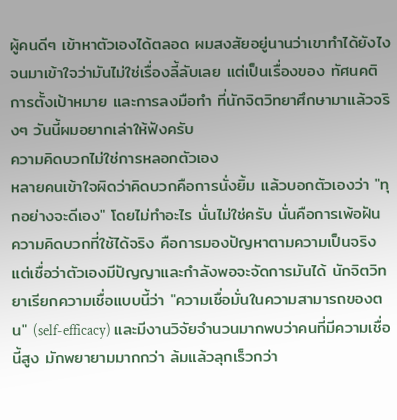ผู้คนดีๆ เข้าหาตัวเองได้ตลอด ผมสงสัยอยู่นานว่าเขาทำได้ยังไง จนมาเข้าใจว่ามันไม่ใช่เรื่องลี้ลับเลย แต่เป็นเรื่องของ ทัศนคติ การตั้งเป้าหมาย และการลงมือทำ ที่นักจิตวิทยาศึกษามาแล้วจริงๆ วันนี้ผมอยากเล่าให้ฟังครับ
ความคิดบวกไม่ใช่การหลอกตัวเอง
หลายคนเข้าใจผิดว่าคิดบวกคือการนั่งยิ้ม แล้วบอกตัวเองว่า "ทุกอย่างจะดีเอง" โดยไม่ทำอะไร นั่นไม่ใช่ครับ นั่นคือการเพ้อฝัน
ความคิดบวกที่ใช้ได้จริง คือการมองปัญหาตามความเป็นจริง แต่เชื่อว่าตัวเองมีปัญญาและกำลังพอจะจัดการมันได้ นักจิตวิทยาเรียกความเชื่อแบบนี้ว่า "ความเชื่อมั่นในความสามารถของตน" (self-efficacy) และมีงานวิจัยจำนวนมากพบว่าคนที่มีความเชื่อนี้สูง มักพยายามมากกว่า ล้มแล้วลุกเร็วกว่า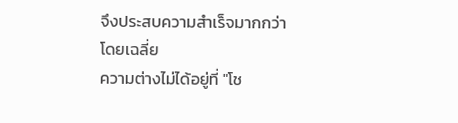จึงประสบความสำเร็จมากกว่าโดยเฉลี่ย
ความต่างไม่ได้อยู่ที่ "โช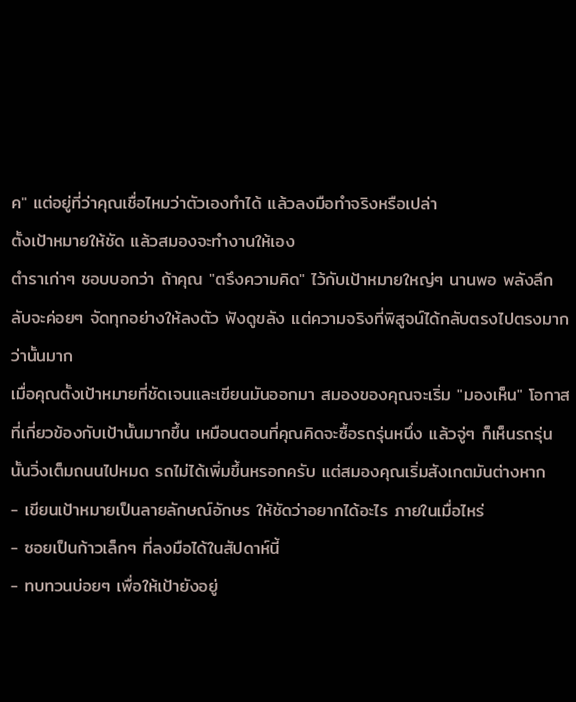ค" แต่อยู่ที่ว่าคุณเชื่อไหมว่าตัวเองทำได้ แล้วลงมือทำจริงหรือเปล่า
ตั้งเป้าหมายให้ชัด แล้วสมองจะทำงานให้เอง
ตำราเก่าๆ ชอบบอกว่า ถ้าคุณ "ตรึงความคิด" ไว้กับเป้าหมายใหญ่ๆ นานพอ พลังลึกลับจะค่อยๆ จัดทุกอย่างให้ลงตัว ฟังดูขลัง แต่ความจริงที่พิสูจน์ได้กลับตรงไปตรงมากว่านั้นมาก
เมื่อคุณตั้งเป้าหมายที่ชัดเจนและเขียนมันออกมา สมองของคุณจะเริ่ม "มองเห็น" โอกาสที่เกี่ยวข้องกับเป้านั้นมากขึ้น เหมือนตอนที่คุณคิดจะซื้อรถรุ่นหนึ่ง แล้วจู่ๆ ก็เห็นรถรุ่นนั้นวิ่งเต็มถนนไปหมด รถไม่ได้เพิ่มขึ้นหรอกครับ แต่สมองคุณเริ่มสังเกตมันต่างหาก
- เขียนเป้าหมายเป็นลายลักษณ์อักษร ให้ชัดว่าอยากได้อะไร ภายในเมื่อไหร่
- ซอยเป็นก้าวเล็กๆ ที่ลงมือได้ในสัปดาห์นี้
- ทบทวนบ่อยๆ เพื่อให้เป้ายังอยู่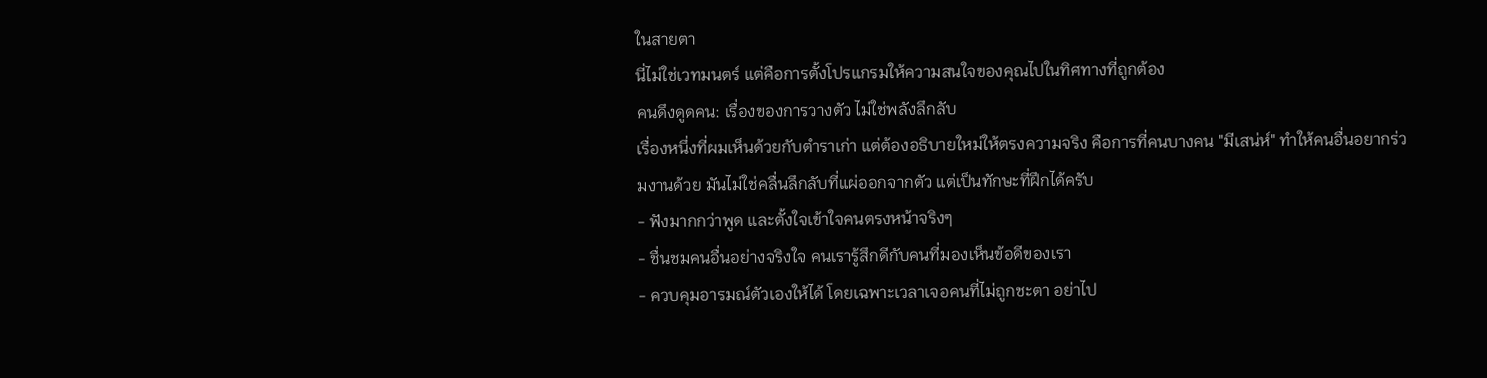ในสายตา
นี่ไม่ใช่เวทมนตร์ แต่คือการตั้งโปรแกรมให้ความสนใจของคุณไปในทิศทางที่ถูกต้อง
คนดึงดูดคน: เรื่องของการวางตัว ไม่ใช่พลังลึกลับ
เรื่องหนึ่งที่ผมเห็นด้วยกับตำราเก่า แต่ต้องอธิบายใหม่ให้ตรงความจริง คือการที่คนบางคน "มีเสน่ห์" ทำให้คนอื่นอยากร่วมงานด้วย มันไม่ใช่คลื่นลึกลับที่แผ่ออกจากตัว แต่เป็นทักษะที่ฝึกได้ครับ
- ฟังมากกว่าพูด และตั้งใจเข้าใจคนตรงหน้าจริงๆ
- ชื่นชมคนอื่นอย่างจริงใจ คนเรารู้สึกดีกับคนที่มองเห็นข้อดีของเรา
- ควบคุมอารมณ์ตัวเองให้ได้ โดยเฉพาะเวลาเจอคนที่ไม่ถูกชะตา อย่าไป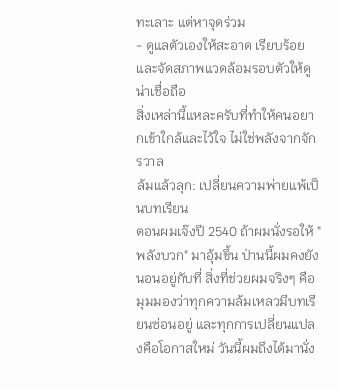ทะเลาะ แต่หาจุดร่วม
- ดูแลตัวเองให้สะอาด เรียบร้อย และจัดสภาพแวดล้อมรอบตัวให้ดูน่าเชื่อถือ
สิ่งเหล่านี้แหละครับที่ทำให้คนอยากเข้าใกล้และไว้ใจ ไม่ใช่พลังจากจักรวาล
ล้มแล้วลุก: เปลี่ยนความพ่ายแพ้เป็นบทเรียน
ตอนผมเจ๊งปี 2540 ถ้าผมนั่งรอให้ "พลังบวก" มาอุ้มขึ้น ป่านนี้ผมคงยังนอนอยู่กับที่ สิ่งที่ช่วยผมจริงๆ คือมุมมองว่าทุกความล้มเหลวมีบทเรียนซ่อนอยู่ และทุกการเปลี่ยนแปลงคือโอกาสใหม่ วันนี้ผมถึงได้มานั่ง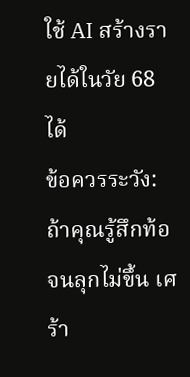ใช้ AI สร้างรายได้ในวัย 68 ได้
ข้อควรระวัง: ถ้าคุณรู้สึกท้อจนลุกไม่ขึ้น เศร้า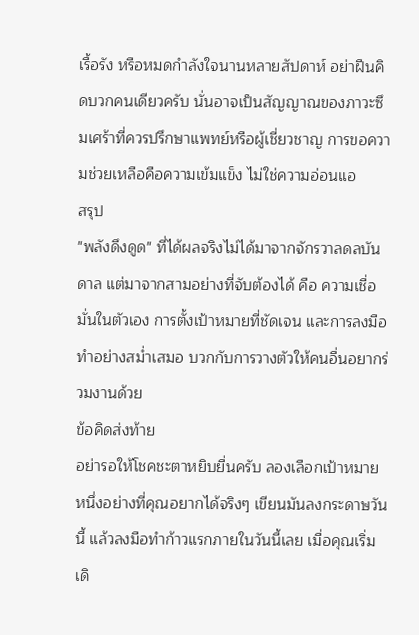เรื้อรัง หรือหมดกำลังใจนานหลายสัปดาห์ อย่าฝืนคิดบวกคนเดียวครับ นั่นอาจเป็นสัญญาณของภาวะซึมเศร้าที่ควรปรึกษาแพทย์หรือผู้เชี่ยวชาญ การขอความช่วยเหลือคือความเข้มแข็ง ไม่ใช่ความอ่อนแอ
สรุป
"พลังดึงดูด" ที่ได้ผลจริงไม่ได้มาจากจักรวาลดลบันดาล แต่มาจากสามอย่างที่จับต้องได้ คือ ความเชื่อมั่นในตัวเอง การตั้งเป้าหมายที่ชัดเจน และการลงมือทำอย่างสม่ำเสมอ บวกกับการวางตัวให้คนอื่นอยากร่วมงานด้วย
ข้อคิดส่งท้าย
อย่ารอให้โชคชะตาหยิบยื่นครับ ลองเลือกเป้าหมายหนึ่งอย่างที่คุณอยากได้จริงๆ เขียนมันลงกระดาษวันนี้ แล้วลงมือทำก้าวแรกภายในวันนี้เลย เมื่อคุณเริ่มเดิ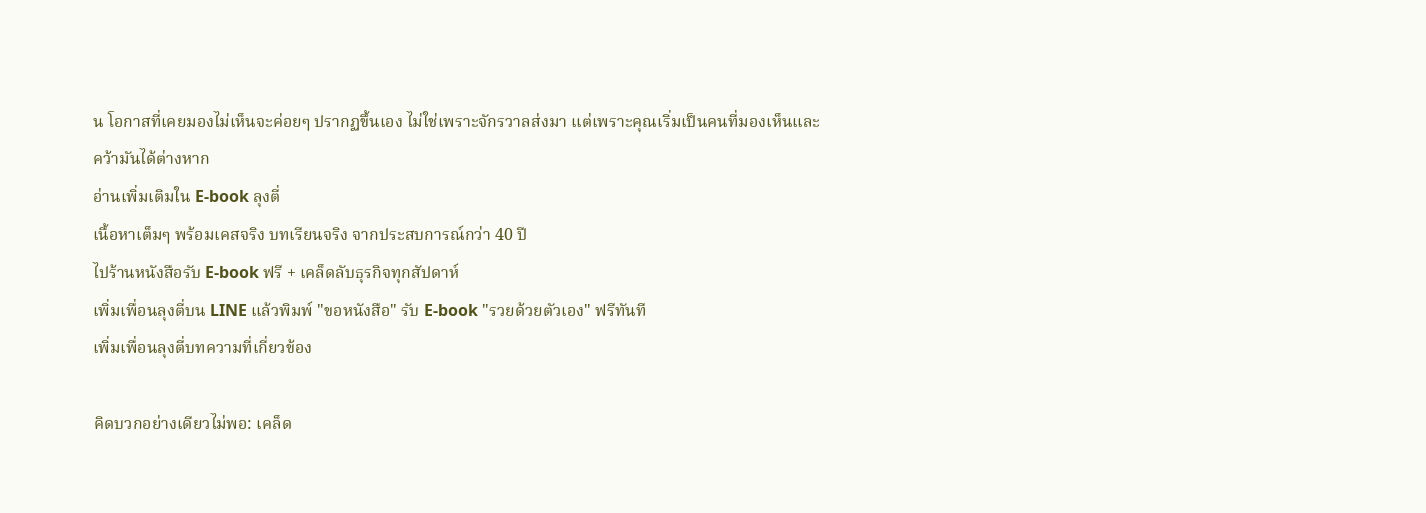น โอกาสที่เคยมองไม่เห็นจะค่อยๆ ปรากฏขึ้นเอง ไม่ใช่เพราะจักรวาลส่งมา แต่เพราะคุณเริ่มเป็นคนที่มองเห็นและคว้ามันได้ต่างหาก
อ่านเพิ่มเติมใน E-book ลุงตี่
เนื้อหาเต็มๆ พร้อมเคสจริง บทเรียนจริง จากประสบการณ์กว่า 40 ปี
ไปร้านหนังสือรับ E-book ฟรี + เคล็ดลับธุรกิจทุกสัปดาห์
เพิ่มเพื่อนลุงตี่บน LINE แล้วพิมพ์ "ขอหนังสือ" รับ E-book "รวยด้วยตัวเอง" ฟรีทันที
เพิ่มเพื่อนลุงตี่บทความที่เกี่ยวข้อง

คิดบวกอย่างเดียวไม่พอ: เคล็ด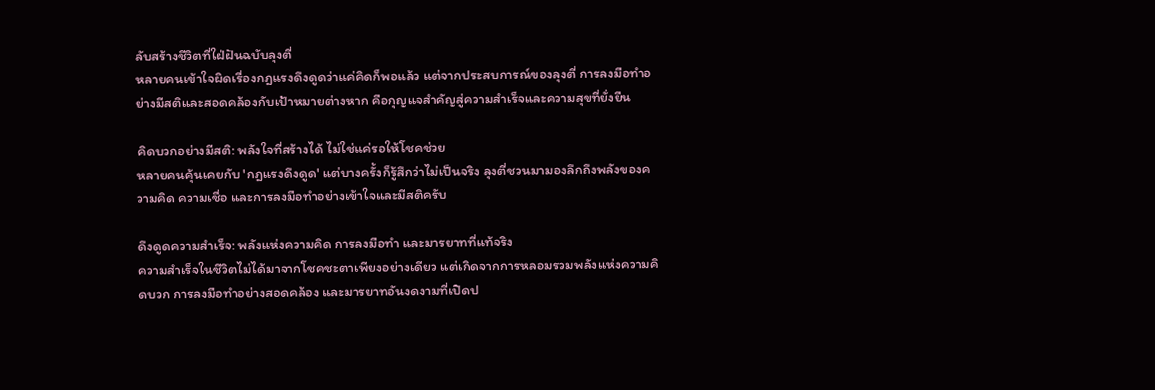ลับสร้างชีวิตที่ใฝ่ฝันฉบับลุงตี่
หลายคนเข้าใจผิดเรื่องกฎแรงดึงดูดว่าแค่คิดก็พอแล้ว แต่จากประสบการณ์ของลุงตี่ การลงมือทำอย่างมีสติและสอดคล้องกับเป้าหมายต่างหาก คือกุญแจสำคัญสู่ความสำเร็จและความสุขที่ยั่งยืน

คิดบวกอย่างมีสติ: พลังใจที่สร้างได้ ไม่ใช่แค่รอให้โชคช่วย
หลายคนคุ้นเคยกับ 'กฎแรงดึงดูด' แต่บางครั้งก็รู้สึกว่าไม่เป็นจริง ลุงตี่ชวนมามองลึกถึงพลังของความคิด ความเชื่อ และการลงมือทำอย่างเข้าใจและมีสติครับ

ดึงดูดความสำเร็จ: พลังแห่งความคิด การลงมือทำ และมารยาทที่แท้จริง
ความสำเร็จในชีวิตไม่ได้มาจากโชคชะตาเพียงอย่างเดียว แต่เกิดจากการหลอมรวมพลังแห่งความคิดบวก การลงมือทำอย่างสอดคล้อง และมารยาทอันงดงามที่เปิดป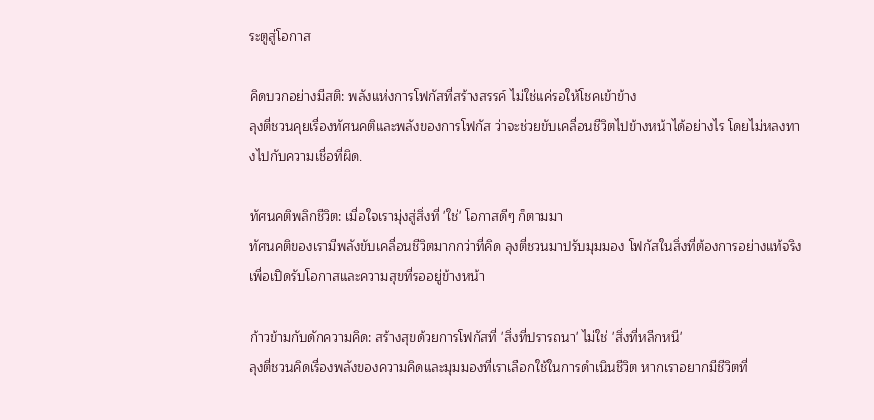ระตูสู่โอกาส

คิดบวกอย่างมีสติ: พลังแห่งการโฟกัสที่สร้างสรรค์ ไม่ใช่แค่รอให้โชคเข้าข้าง
ลุงตี่ชวนคุยเรื่องทัศนคติและพลังของการโฟกัส ว่าจะช่วยขับเคลื่อนชีวิตไปข้างหน้าได้อย่างไร โดยไม่หลงทางไปกับความเชื่อที่ผิด.

ทัศนคติพลิกชีวิต: เมื่อใจเรามุ่งสู่สิ่งที่ 'ใช่' โอกาสดีๆ ก็ตามมา
ทัศนคติของเรามีพลังขับเคลื่อนชีวิตมากกว่าที่คิด ลุงตี่ชวนมาปรับมุมมอง โฟกัสในสิ่งที่ต้องการอย่างแท้จริง เพื่อเปิดรับโอกาสและความสุขที่รออยู่ข้างหน้า

ก้าวข้ามกับดักความคิด: สร้างสุขด้วยการโฟกัสที่ 'สิ่งที่ปรารถนา' ไม่ใช่ 'สิ่งที่หลีกหนี'
ลุงตี่ชวนคิดเรื่องพลังของความคิดและมุมมองที่เราเลือกใช้ในการดำเนินชีวิต หากเราอยากมีชีวิตที่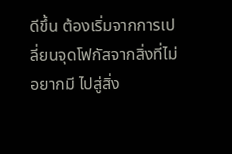ดีขึ้น ต้องเริ่มจากการเปลี่ยนจุดโฟกัสจากสิ่งที่ไม่อยากมี ไปสู่สิ่ง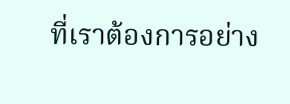ที่เราต้องการอย่าง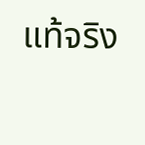แท้จริง